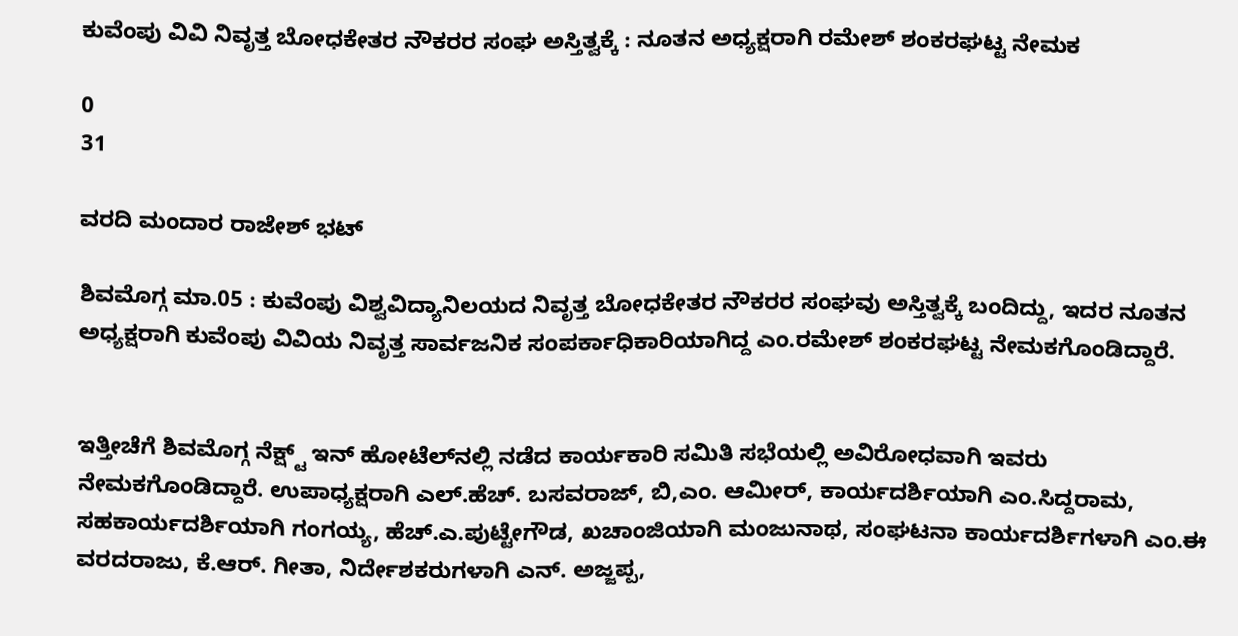ಕುವೆಂಪು ವಿವಿ ನಿವೃತ್ತ ಬೋಧಕೇತರ ನೌಕರರ ಸಂಘ ಅಸ್ತಿತ್ವಕ್ಕೆ : ನೂತನ ಅಧ್ಯಕ್ಷರಾಗಿ ರಮೇಶ್ ಶಂಕರಘಟ್ಟ ನೇಮಕ

0
31

ವರದಿ ಮಂದಾರ ರಾಜೇಶ್ ಭಟ್

ಶಿವಮೊಗ್ಗ ಮಾ.05 : ಕುವೆಂಪು ವಿಶ್ವವಿದ್ಯಾನಿಲಯದ ನಿವೃತ್ತ ಬೋಧಕೇತರ ನೌಕರರ ಸಂಘವು ಅಸ್ತಿತ್ವಕ್ಕೆ ಬಂದಿದ್ದು, ಇದರ ನೂತನ ಅಧ್ಯಕ್ಷರಾಗಿ ಕುವೆಂಪು ವಿವಿಯ ನಿವೃತ್ತ ಸಾರ್ವಜನಿಕ ಸಂಪರ್ಕಾಧಿಕಾರಿಯಾಗಿದ್ದ ಎಂ.ರಮೇಶ್ ಶಂಕರಘಟ್ಟ ನೇಮಕಗೊಂಡಿದ್ದಾರೆ.


ಇತ್ತೀಚೆಗೆ ಶಿವಮೊಗ್ಗ ನೆಕ್ಷ್ಟ್ ಇನ್ ಹೋಟೆಲ್‍ನಲ್ಲಿ ನಡೆದ ಕಾರ್ಯಕಾರಿ ಸಮಿತಿ ಸಭೆಯಲ್ಲಿ ಅವಿರೋಧವಾಗಿ ಇವರು ನೇಮಕಗೊಂಡಿದ್ದಾರೆ. ಉಪಾಧ್ಯಕ್ಷರಾಗಿ ಎಲ್.ಹೆಚ್. ಬಸವರಾಜ್, ಬಿ,ಎಂ. ಆಮೀರ್, ಕಾರ್ಯದರ್ಶಿಯಾಗಿ ಎಂ.ಸಿದ್ದರಾಮ, ಸಹಕಾರ್ಯದರ್ಶಿಯಾಗಿ ಗಂಗಯ್ಯ, ಹೆಚ್.ಎ.ಪುಟ್ಟೇಗೌಡ, ಖಚಾಂಜಿಯಾಗಿ ಮಂಜುನಾಥ, ಸಂಘಟನಾ ಕಾರ್ಯದರ್ಶಿಗಳಾಗಿ ಎಂ.ಈ ವರದರಾಜು, ಕೆ.ಆರ್. ಗೀತಾ, ನಿರ್ದೇಶಕರುಗಳಾಗಿ ಎನ್. ಅಜ್ಜಪ್ಪ,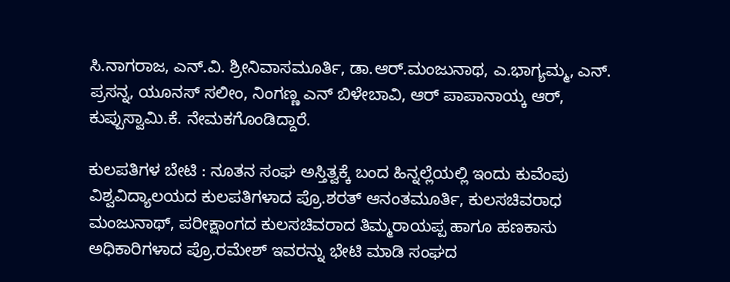ಸಿ.ನಾಗರಾಜ, ಎನ್.ವಿ. ಶ್ರೀನಿವಾಸಮೂರ್ತಿ, ಡಾ.ಆರ್.ಮಂಜುನಾಥ, ಎ.ಭಾಗ್ಯಮ್ಮ, ಎನ್. ಪ್ರಸನ್ನ, ಯೂನಸ್ ಸಲೀಂ, ನಿಂಗಣ್ಣ ಎನ್ ಬಿಳೇಬಾವಿ, ಆರ್ ಪಾಪಾನಾಯ್ಕ ಆರ್, ಕುಪ್ಪುಸ್ವಾಮಿ.ಕೆ. ನೇಮಕಗೊಂಡಿದ್ದಾರೆ.

ಕುಲಪತಿಗಳ ಬೇಟಿ : ನೂತನ ಸಂಘ ಅಸ್ತಿತ್ವಕ್ಕೆ ಬಂದ ಹಿನ್ನಲ್ಲೆಯಲ್ಲಿ ಇಂದು ಕುವೆಂಪು ವಿಶ್ವವಿದ್ಯಾಲಯದ ಕುಲಪತಿಗಳಾದ ಪ್ರೊ.ಶರತ್ ಆನಂತಮೂರ್ತಿ, ಕುಲಸಚಿವರಾಧ ಮಂಜುನಾಥ್, ಪರೀಕ್ಷಾಂಗದ ಕುಲಸಚಿವರಾದ ತಿಮ್ಮರಾಯಪ್ಪ ಹಾಗೂ ಹಣಕಾಸು ಅಧಿಕಾರಿಗಳಾದ ಪ್ರೊ.ರಮೇಶ್ ಇವರನ್ನು ಭೇಟಿ ಮಾಡಿ ಸಂಘದ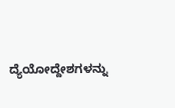ದ್ಯೆಯೋದ್ದೇಶಗಳನ್ನು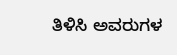ತಿಳಿಸಿ ಅವರುಗಳ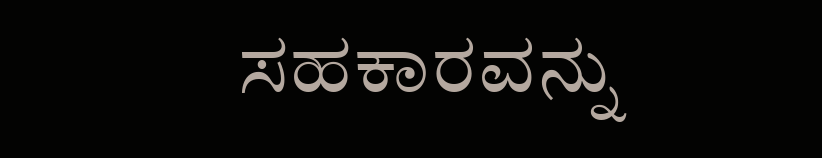ಸಹಕಾರವನ್ನು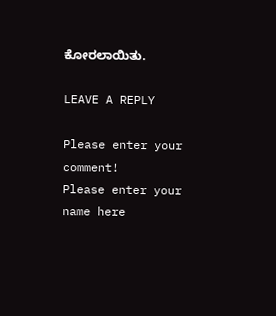ಕೋರಲಾಯಿತು.

LEAVE A REPLY

Please enter your comment!
Please enter your name here